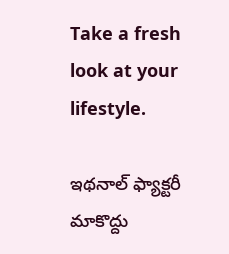Take a fresh look at your lifestyle.

ఇథనాల్ ఫ్యాక్టరీ మాకొద్దు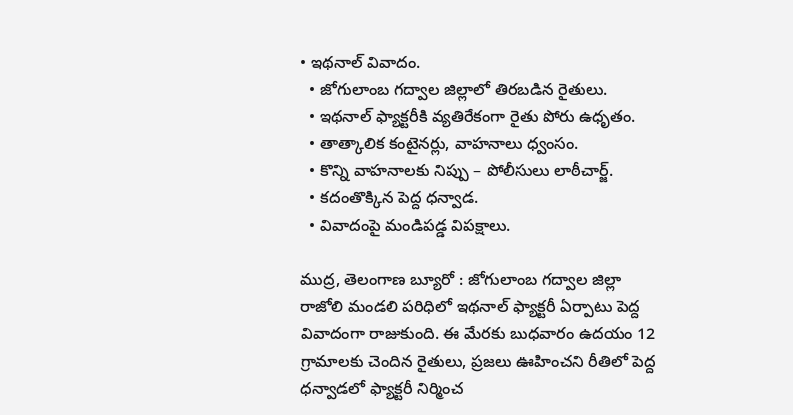• ఇథనాల్ వివాదం.
  • జోగులాంబ గద్వాల జిల్లాలో తిరబడిన రైతులు.
  • ఇథనాల్ ఫ్యాక్టరీకి వ్యతిరేకంగా రైతు పోరు ఉధృతం.
  • తాత్కాలిక కంటైనర్లు, వాహనాలు ధ్వంసం.
  • కొన్ని వాహనాలకు నిప్పు – పోలీసులు లాఠీచార్జ్.
  • కదంతొక్కిన పెద్ద ధన్వాడ.
  • వివాదంపై మండిపడ్డ విపక్షాలు.

ముద్ర, తెలంగాణ బ్యూరో : జోగులాంబ గద్వాల జిల్లా రాజోలి మండలి పరిధిలో ఇథనాల్ ఫ్యాక్టరీ ఏర్పాటు పెద్ద వివాదంగా రాజుకుంది. ఈ మేరకు బుధవారం ఉదయం 12 గ్రామాలకు చెందిన రైతులు, ప్రజలు ఊహించని రీతిలో పెద్ద ధన్వాడలో ఫ్యాక్టరీ నిర్మించ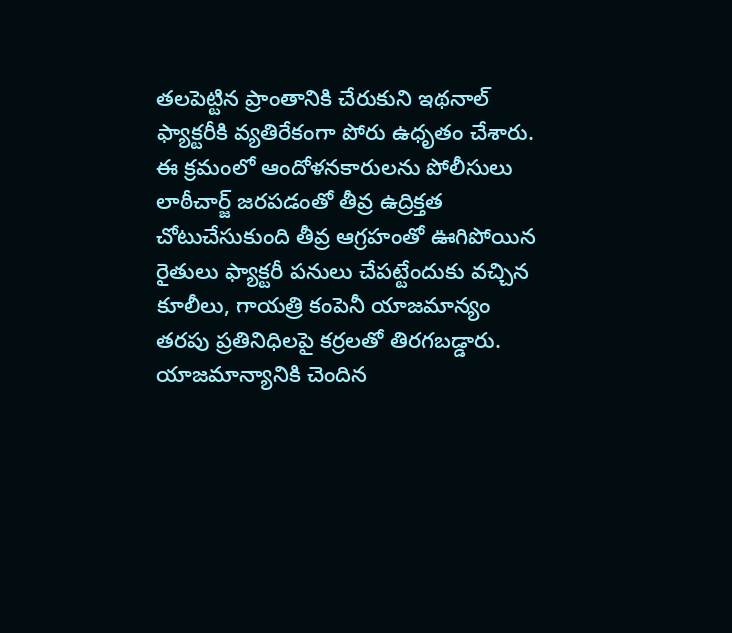తలపెట్టిన ప్రాంతానికి చేరుకుని ఇథనాల్ ఫ్యాక్టరీకి వ్యతిరేకంగా పోరు ఉధృతం చేశారు. ఈ క్రమంలో ఆందోళనకారులను పోలీసులు లాఠీచార్జ్ జరపడంతో తీవ్ర ఉద్రిక్తత చోటుచేసుకుంది తీవ్ర ఆగ్రహంతో ఊగిపోయిన రైతులు ఫ్యాక్టరీ పనులు చేపట్టేందుకు వచ్చిన కూలీలు, గాయత్రి కంపెనీ యాజమాన్యం తరపు ప్రతినిధిలపై కర్రలతో తిరగబడ్డారు. యాజమాన్యానికి చెందిన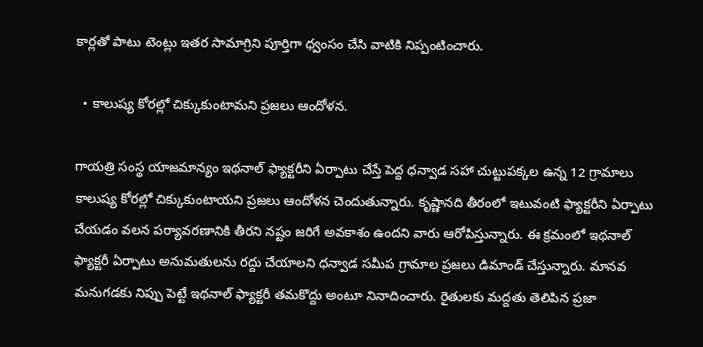కార్లతో పాటు టెంట్లు ఇతర సామాగ్రిని పూర్తిగా ధ్వంసం చేసి వాటికి నిప్పంటించారు.

  • కాలుష్య కోరల్లో చిక్కుకుంటామని ప్రజలు ఆందోళన.

గాయత్రి సంస్థ యాజమాన్యం ఇథనాల్ ఫ్యాక్టరీని ఏర్పాటు చేస్తే పెద్ద ధన్వాడ సహా చుట్టుపక్కల ఉన్న 12 గ్రామాలు కాలుష్య కోరల్లో చిక్కుకుంటాయని ప్రజలు ఆందోళన చెందుతున్నారు. కృష్ణానది తీరంలో ఇటువంటి ఫ్యాక్టరీని ఏర్పాటు చేయడం వలన పర్యావరణానికి తీరని నష్టం జరిగే అవకాశం ఉందని వారు ఆరోపిస్తున్నారు. ఈ క్రమంలో ఇథనాల్ ఫ్యాక్టరీ ఏర్పాటు అనుమతులను రద్దు చేయాలని ధన్వాడ సమీప గ్రామాల ప్రజలు డిమాండ్ చేస్తున్నారు. మానవ మనుగడకు నిప్పు పెట్టే ఇథనాల్ ఫ్యాక్టరీ తమకొద్దు అంటూ నినాదించారు. రైతులకు మద్దతు తెలిపిన ప్రజా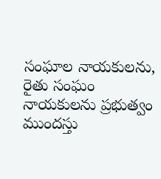సంఘాల నాయకులను, రైతు సంఘం నాయకులను ప్రభుత్వం ముందస్తు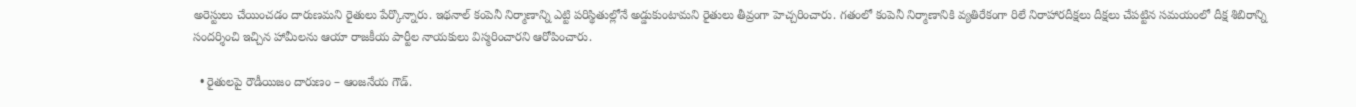అరెస్టులు చేయించడం దారుణమని రైతులు పేర్కొన్నారు. ఇథనాల్ కంపెనీ నిర్మాణాన్ని ఎట్టి పరిస్థితుల్లోనే అడ్డుకుంటామని రైతులు తీవ్రంగా హెచ్చరించారు. గతంలో కంపెనీ నిర్మాణానికి వ్యతిరేకంగా రిలే నిరాహారదీక్షలు దీక్షలు చేపట్టిన సమయంలో దీక్ష శిబిరాన్ని సందర్శించి ఇచ్చిన హామీలను ఆయా రాజకీయ పార్టీల నాయకులు విస్మరించారని ఆరోపించారు.

  • రైతులపై రౌడీయిజం దారుణం – ఆంజనేయ గౌడ్.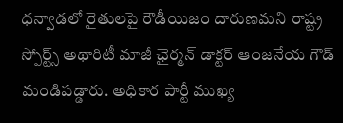ధన్వాడలో రైతులపై రౌడీయిజం దారుణమని రాష్ట్ర స్పోర్ట్స్ అథారిటీ మాజీ ఛైర్మన్ డాక్టర్ ఆంజనేయ గౌడ్ మండిపడ్డారు. అధికార పార్టీ ముఖ్య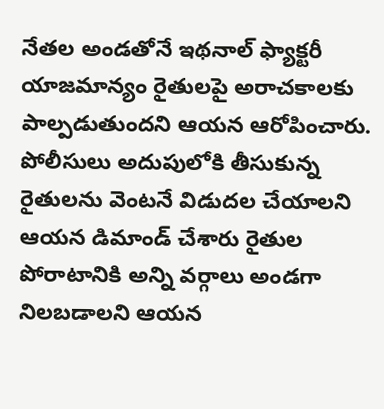నేతల అండతోనే ఇథనాల్ ఫ్యాక్టరీ యాజమాన్యం రైతులపై అరాచకాలకు పాల్పడుతుందని ఆయన ఆరోపించారు. పోలీసులు అదుపులోకి తీసుకున్న రైతులను వెంటనే విడుదల చేయాలని ఆయన డిమాండ్ చేశారు రైతుల పోరాటానికి అన్ని వర్గాలు అండగా నిలబడాలని ఆయన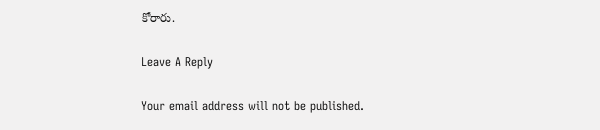కోరారు.

Leave A Reply

Your email address will not be published.